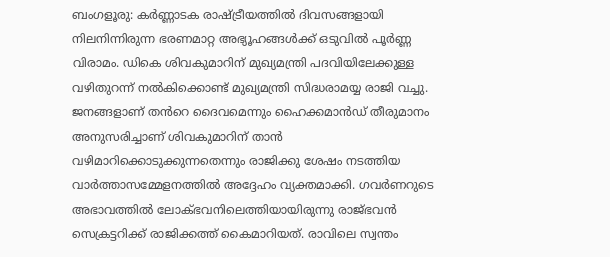ബംഗളൂരു: കർണ്ണാടക രാഷ്ട്രീയത്തിൽ ദിവസങ്ങളായി നിലനിന്നിരുന്ന ഭരണമാറ്റ അഭ്യൂഹങ്ങൾക്ക് ഒടുവിൽ പൂർണ്ണ വിരാമം. ഡികെ ശിവകുമാറിന് മുഖ്യമന്ത്രി പദവിയിലേക്കുള്ള വഴിതുറന്ന് നൽകിക്കൊണ്ട് മുഖ്യമന്ത്രി സിദ്ധരാമയ്യ രാജി വച്ചു. ജനങ്ങളാണ് തൻറെ ദൈവമെന്നും ഹൈക്കമാൻഡ് തീരുമാനം അനുസരിച്ചാണ് ശിവകുമാറിന് താൻ വഴിമാറിക്കൊടുക്കുന്നതെന്നും രാജിക്കു ശേഷം നടത്തിയ വാർത്താസമ്മേളനത്തിൽ അദ്ദേഹം വ്യക്തമാക്കി. ഗവർണറുടെ അഭാവത്തിൽ ലോക്ഭവനിലെത്തിയായിരുന്നു രാജ്ഭവൻ സെക്രട്ടറിക്ക് രാജിക്കത്ത് കൈമാറിയത്. രാവിലെ സ്വന്തം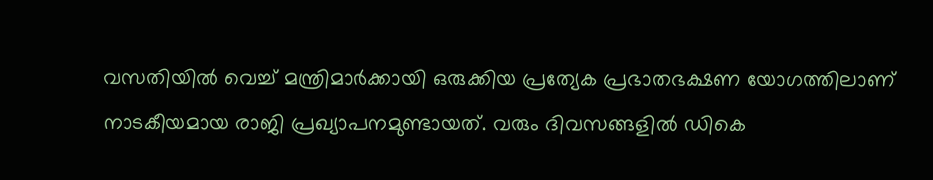വസതിയിൽ വെച്ച് മന്ത്രിമാർക്കായി ഒരുക്കിയ പ്രത്യേക പ്രഭാതഭക്ഷണ യോഗത്തിലാണ് നാടകീയമായ രാജി പ്രഖ്യാപനമുണ്ടായത്. വരും ദിവസങ്ങളിൽ ഡികെ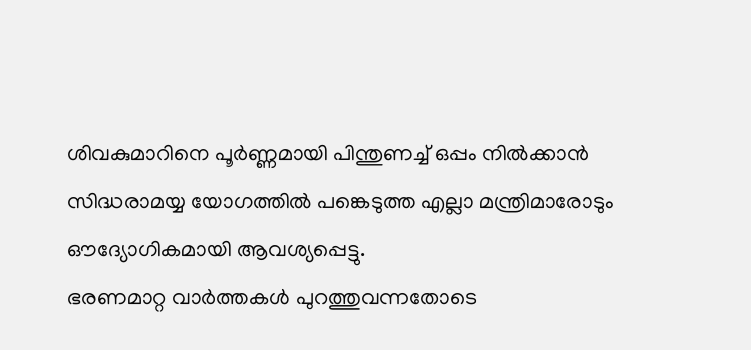ശിവകുമാറിനെ പൂർണ്ണമായി പിന്തുണച്ച് ഒപ്പം നിൽക്കാൻ സിദ്ധരാമയ്യ യോഗത്തിൽ പങ്കെടുത്ത എല്ലാ മന്ത്രിമാരോടും ഔദ്യോഗികമായി ആവശ്യപ്പെട്ടു.
ഭരണമാറ്റ വാർത്തകൾ പുറത്തുവന്നതോടെ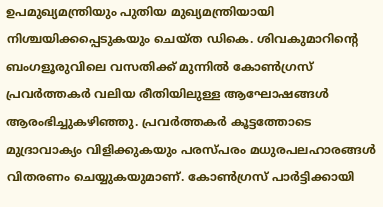ഉപമുഖ്യമന്ത്രിയും പുതിയ മുഖ്യമന്ത്രിയായി നിശ്ചയിക്കപ്പെടുകയും ചെയ്ത ഡികെ. ശിവകുമാറിന്റെ ബംഗളൂരുവിലെ വസതിക്ക് മുന്നിൽ കോൺഗ്രസ് പ്രവർത്തകർ വലിയ രീതിയിലുള്ള ആഘോഷങ്ങൾ ആരംഭിച്ചുകഴിഞ്ഞു. പ്രവർത്തകർ കൂട്ടത്തോടെ മുദ്രാവാക്യം വിളിക്കുകയും പരസ്പരം മധുരപലഹാരങ്ങൾ വിതരണം ചെയ്യുകയുമാണ്. കോൺഗ്രസ് പാർട്ടിക്കായി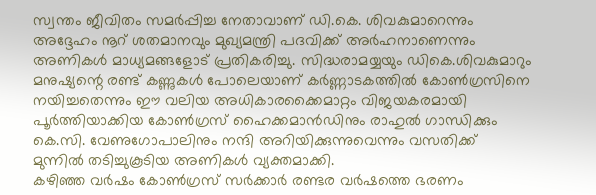സ്വന്തം ജീവിതം സമർപ്പിച്ച നേതാവാണ് ഡി.കെ. ശിവകുമാറെന്നും അദ്ദേഹം നൂറ് ശതമാനവും മുഖ്യമന്ത്രി പദവിക്ക് അർഹനാണെന്നും അണികൾ മാധ്യമങ്ങളോട് പ്രതികരിച്ചു. സിദ്ധരാമയ്യയും ഡികെ.ശിവകുമാറും മനുഷ്യന്റെ രണ്ട് കണ്ണുകൾ പോലെയാണ് കർണ്ണാടകത്തിൽ കോൺഗ്രസിനെ നയിച്ചതെന്നും ഈ വലിയ അധികാരക്കൈമാറ്റം വിജയകരമായി പൂർത്തിയാക്കിയ കോൺഗ്രസ് ഹൈക്കമാൻഡിനും രാഹുൽ ഗാന്ധിക്കും കെ.സി. വേണുഗോപാലിനും നന്ദി അറിയിക്കുന്നുവെന്നും വസതിക്ക് മുന്നിൽ തടിച്ചുകൂടിയ അണികൾ വ്യക്തമാക്കി.
കഴിഞ്ഞ വർഷം കോൺഗ്രസ് സർക്കാർ രണ്ടര വർഷത്തെ ഭരണം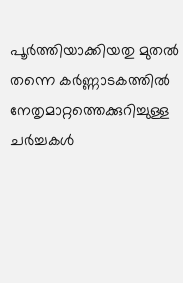പൂർത്തിയാക്കിയതു മുതൽ തന്നെ കർണ്ണാടകത്തിൽ നേതൃമാറ്റത്തെക്കുറിച്ചുള്ള ചർച്ചകൾ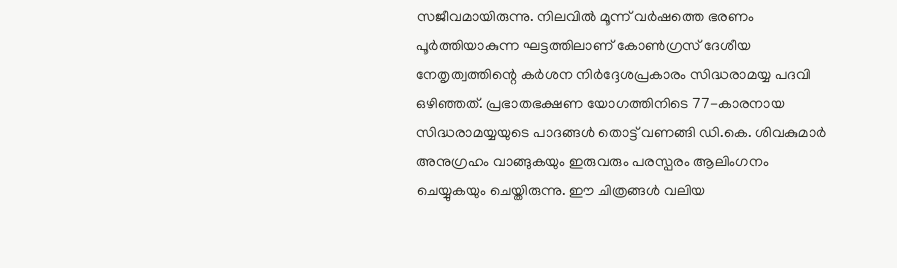സജീവമായിരുന്നു. നിലവിൽ മൂന്ന് വർഷത്തെ ഭരണം പൂർത്തിയാകുന്ന ഘട്ടത്തിലാണ് കോൺഗ്രസ് ദേശീയ നേതൃത്വത്തിന്റെ കർശന നിർദ്ദേശപ്രകാരം സിദ്ധരാമയ്യ പദവി ഒഴിഞ്ഞത്. പ്രഭാതഭക്ഷണ യോഗത്തിനിടെ 77-കാരനായ സിദ്ധരാമയ്യയുടെ പാദങ്ങൾ തൊട്ട് വണങ്ങി ഡി.കെ. ശിവകുമാർ അനുഗ്രഹം വാങ്ങുകയും ഇരുവരും പരസ്പരം ആലിംഗനം ചെയ്യുകയും ചെയ്തിരുന്നു. ഈ ചിത്രങ്ങൾ വലിയ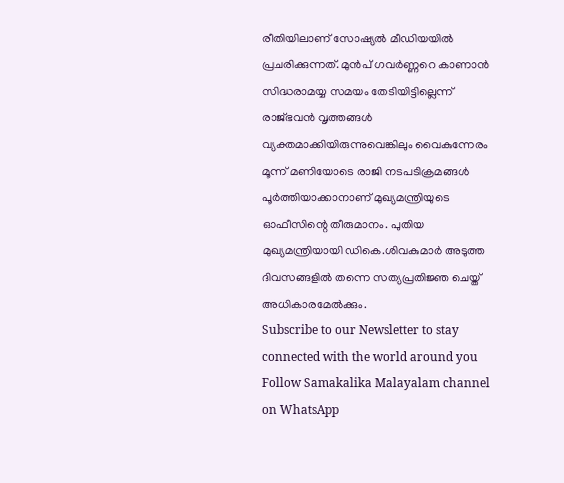രീതിയിലാണ് സോഷ്യൽ മീഡിയയിൽ പ്രചരിക്കുന്നത്. മുൻപ് ഗവർണ്ണറെ കാണാൻ സിദ്ധരാമയ്യ സമയം തേടിയിട്ടില്ലെന്ന് രാജ്ഭവൻ വൃത്തങ്ങൾ വ്യക്തമാക്കിയിരുന്നുവെങ്കിലും വൈകുന്നേരം മൂന്ന് മണിയോടെ രാജി നടപടിക്രമങ്ങൾ പൂർത്തിയാക്കാനാണ് മുഖ്യമന്ത്രിയുടെ ഓഫീസിന്റെ തീരുമാനം. പുതിയ മുഖ്യമന്ത്രിയായി ഡികെ.ശിവകുമാർ അടുത്ത ദിവസങ്ങളിൽ തന്നെ സത്യപ്രതിജ്ഞ ചെയ്ത് അധികാരമേൽക്കും.
Subscribe to our Newsletter to stay connected with the world around you
Follow Samakalika Malayalam channel on WhatsApp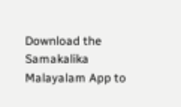Download the Samakalika Malayalam App to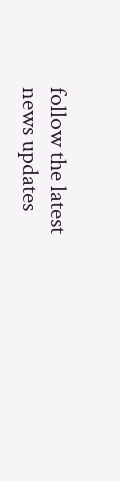follow the latest news updates